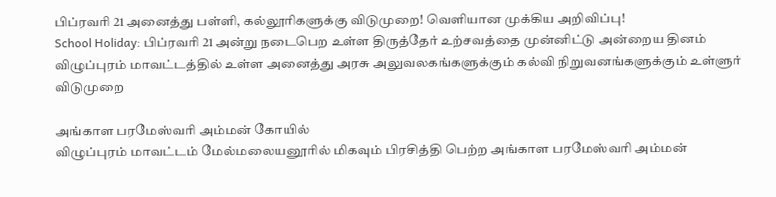பிப்ரவரி 21 அனைத்து பள்ளி, கல்லூரிகளுக்கு விடுமுறை! வெளியான முக்கிய அறிவிப்பு!
School Holiday: பிப்ரவரி 21 அன்று நடைபெற உள்ள திருத்தேர் உற்சவத்தை முன்னிட்டு அன்றைய தினம் விழுப்புரம் மாவட்டத்தில் உள்ள அனைத்து அரசு அலுவலகங்களுக்கும் கல்வி நிறுவனங்களுக்கும் உள்ளுர் விடுமுறை

அங்காள பரமேஸ்வரி அம்மன் கோயில்
விழுப்புரம் மாவட்டம் மேல்மலையனூரில் மிகவும் பிரசித்தி பெற்ற அங்காள பரமேஸ்வரி அம்மன்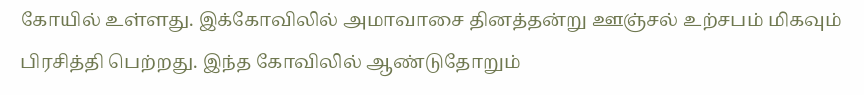கோயில் உள்ளது. இக்கோவிலில் அமாவாசை தினத்தன்று ஊஞ்சல் உற்சபம் மிகவும் பிரசித்தி பெற்றது. இந்த கோவிலில் ஆண்டுதோறும்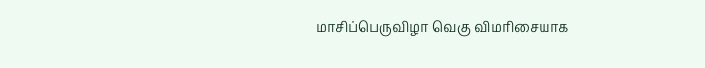மாசிப்பெருவிழா வெகு விமரிசையாக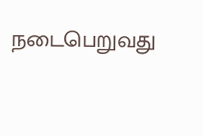நடைபெறுவது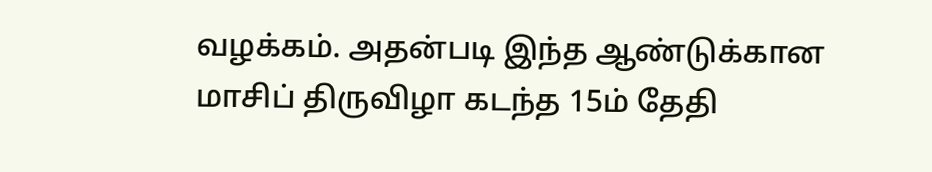வழக்கம். அதன்படி இந்த ஆண்டுக்கான மாசிப் திருவிழா கடந்த 15ம் தேதி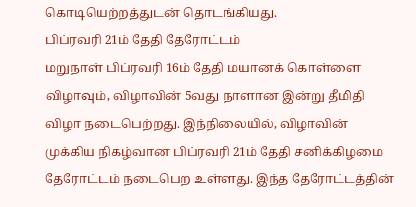கொடியெற்றத்துடன் தொடங்கியது.
பிப்ரவரி 21ம் தேதி தேரோட்டம்
மறுநாள் பிப்ரவரி 16ம் தேதி மயானக் கொள்ளை விழாவும், விழாவின் 5வது நாளான இன்று தீமிதி விழா நடைபெற்றது. இந்நிலையில், விழாவின் முக்கிய நிகழ்வான பிப்ரவரி 21ம் தேதி சனிக்கிழமை தேரோட்டம் நடைபெற உள்ளது. இந்த தேரோட்டத்தின்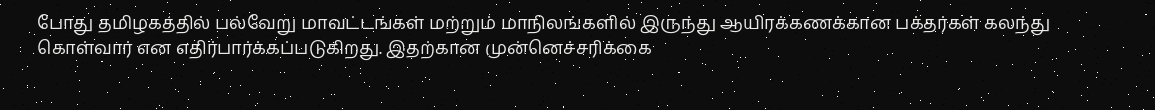போது தமிழகத்தில் பல்வேறு மாவட்டங்கள் மற்றும் மாநிலங்களில் இருந்து ஆயிரக்கணக்கான பக்தர்கள் கலந்து கொள்வார் என எதிர்பார்க்கப்படுகிறது. இதற்கான முன்னெச்சரிக்கை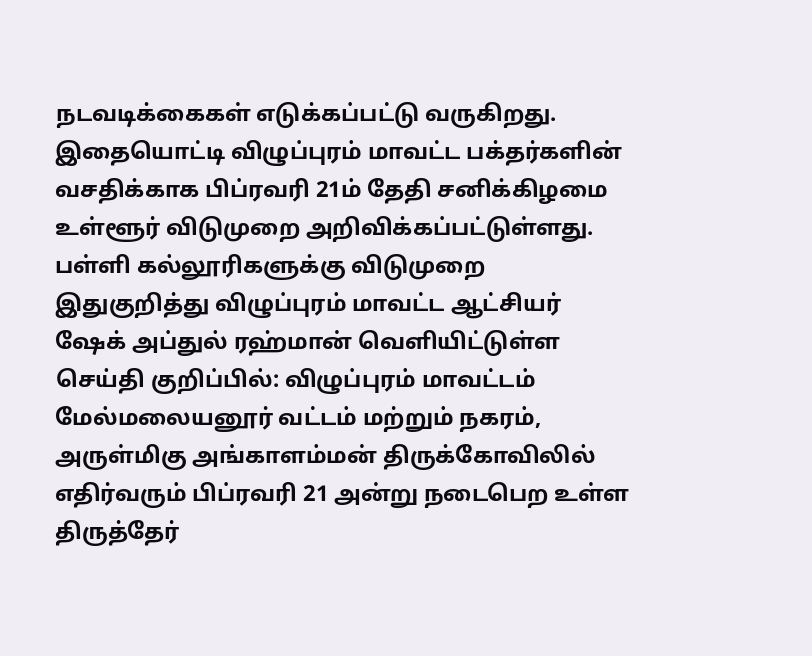நடவடிக்கைகள் எடுக்கப்பட்டு வருகிறது. இதையொட்டி விழுப்புரம் மாவட்ட பக்தர்களின் வசதிக்காக பிப்ரவரி 21ம் தேதி சனிக்கிழமை உள்ளூர் விடுமுறை அறிவிக்கப்பட்டுள்ளது.
பள்ளி கல்லூரிகளுக்கு விடுமுறை
இதுகுறித்து விழுப்புரம் மாவட்ட ஆட்சியர் ஷேக் அப்துல் ரஹ்மான் வெளியிட்டுள்ள செய்தி குறிப்பில்: விழுப்புரம் மாவட்டம் மேல்மலையனூர் வட்டம் மற்றும் நகரம், அருள்மிகு அங்காளம்மன் திருக்கோவிலில் எதிர்வரும் பிப்ரவரி 21 அன்று நடைபெற உள்ள திருத்தேர்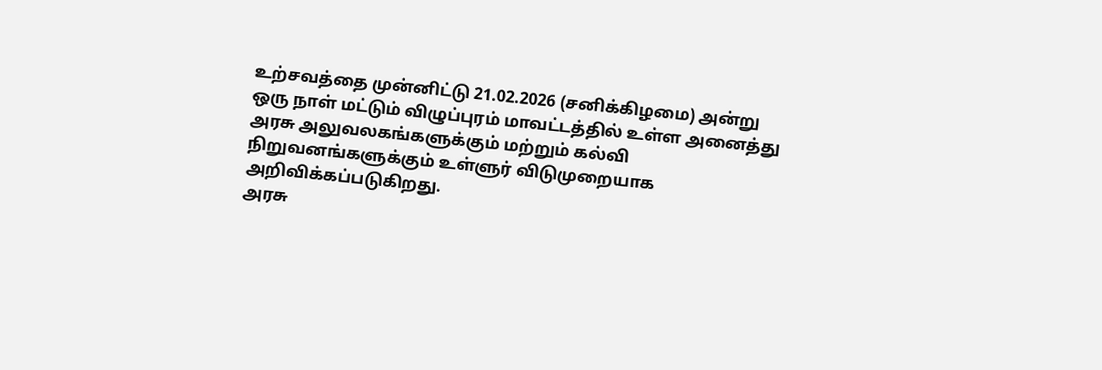உற்சவத்தை முன்னிட்டு 21.02.2026 (சனிக்கிழமை) அன்று ஒரு நாள் மட்டும் விழுப்புரம் மாவட்டத்தில் உள்ள அனைத்து அரசு அலுவலகங்களுக்கும் மற்றும் கல்வி நிறுவனங்களுக்கும் உள்ளுர் விடுமுறையாக அறிவிக்கப்படுகிறது.
அரசு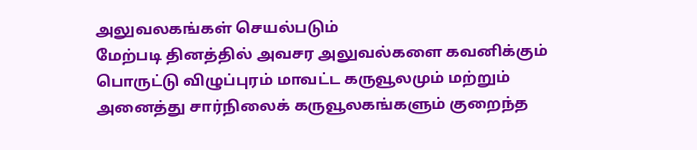அலுவலகங்கள் செயல்படும்
மேற்படி தினத்தில் அவசர அலுவல்களை கவனிக்கும் பொருட்டு விழுப்புரம் மாவட்ட கருவூலமும் மற்றும் அனைத்து சார்நிலைக் கருவூலகங்களும் குறைந்த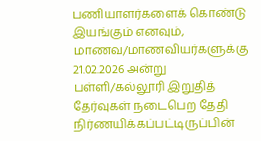பணியாளர்களைக் கொண்டு இயங்கும் எனவும், மாணவ/மாணவியர்களுக்கு 21.02.2026 அன்று பள்ளி/கல்லூரி இறுதித் தேர்வுகள் நடைபெற தேதி நிர்ணயிக்கப்பட்டிருப்பின்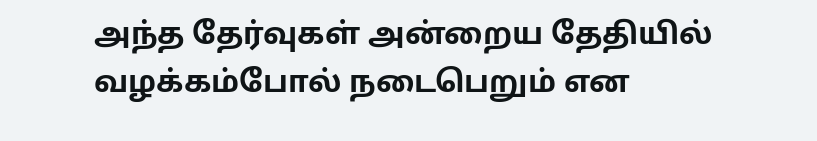அந்த தேர்வுகள் அன்றைய தேதியில் வழக்கம்போல் நடைபெறும் என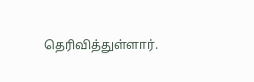தெரிவித்துள்ளார்.